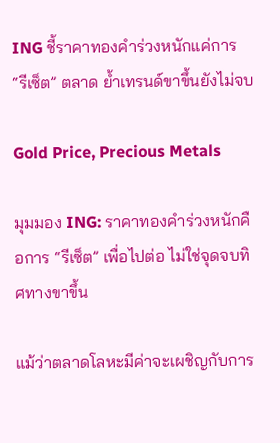ING ชี้ราคาทองคำร่วงหนักแค่การ “รีเซ็ต” ตลาด ย้ำเทรนด์ขาขึ้นยังไม่จบ

Gold Price, Precious Metals

มุมมอง ING: ราคาทองคำร่วงหนักคือการ “รีเซ็ต” เพื่อไปต่อ ไม่ใช่จุดจบทิศทางขาขึ้น

แม้ว่าตลาดโลหะมีค่าจะเผชิญกับการ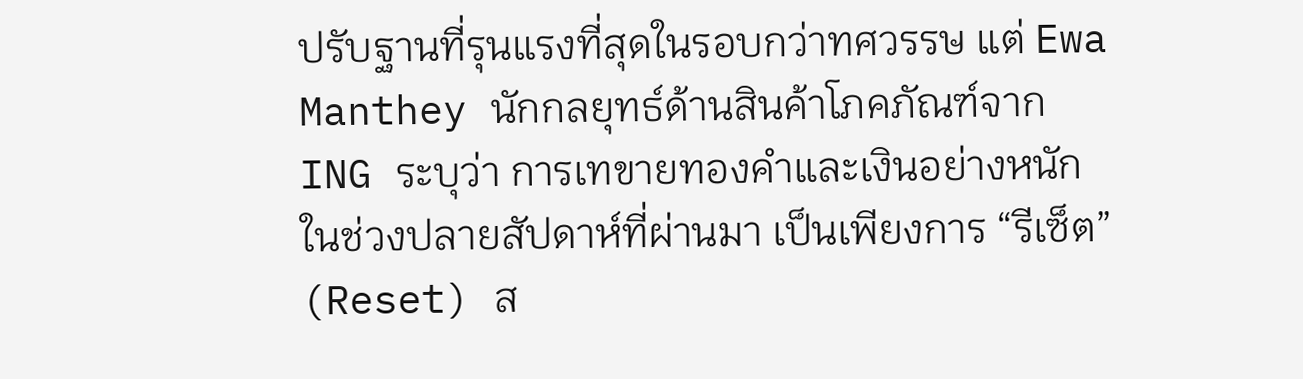ปรับฐานที่รุนแรงที่สุดในรอบกว่าทศวรรษ แต่ Ewa Manthey นักกลยุทธ์ด้านสินค้าโภคภัณฑ์จาก ING ระบุว่า การเทขายทองคำและเงินอย่างหนักในช่วงปลายสัปดาห์ที่ผ่านมา เป็นเพียงการ “รีเซ็ต” (Reset) ส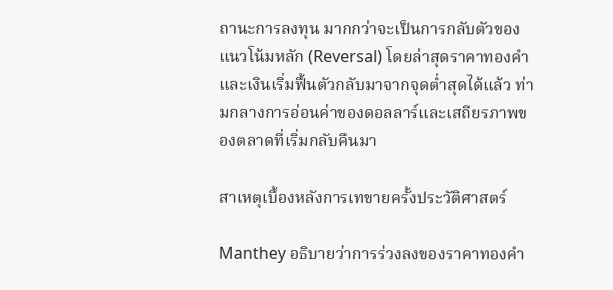ถานะการลงทุน มากกว่าจะเป็นการกลับตัวของแนวโน้มหลัก (Reversal) โดยล่าสุดราคาทองคำและเงินเริ่มฟื้นตัวกลับมาจากจุดต่ำสุดได้แล้ว ท่ามกลางการอ่อนค่าของดอลลาร์และเสถียรภาพของตลาดที่เริ่มกลับคืนมา

สาเหตุเบื้องหลังการเทขายครั้งประวัติศาสตร์

Manthey อธิบายว่าการร่วงลงของราคาทองคำ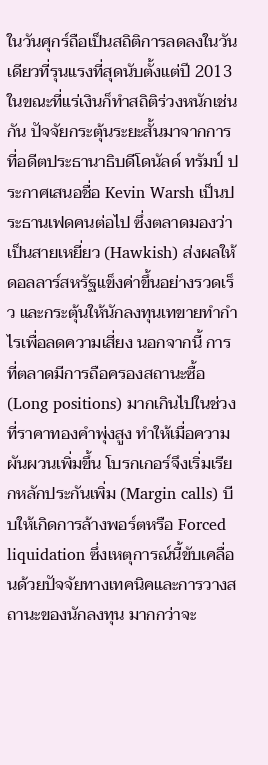ในวันศุกร์ถือเป็นสถิติการลดลงในวันเดียวที่รุนแรงที่สุดนับตั้งแต่ปี 2013 ในขณะที่แร่เงินก็ทำสถิติร่วงหนักเช่นกัน ปัจจัยกระตุ้นระยะสั้นมาจากการที่อดีตประธานาธิบดีโดนัลด์ ทรัมป์ ประกาศเสนอชื่อ Kevin Warsh เป็นประธานเฟดคนต่อไป ซึ่งตลาดมองว่าเป็นสายเหยี่ยว (Hawkish) ส่งผลให้ดอลลาร์สหรัฐแข็งค่าขึ้นอย่างรวดเร็ว และกระตุ้นให้นักลงทุนเทขายทำกำไรเพื่อลดความเสี่ยง นอกจากนี้ การที่ตลาดมีการถือครองสถานะซื้อ (Long positions) มากเกินไปในช่วงที่ราคาทองคำพุ่งสูง ทำให้เมื่อความผันผวนเพิ่มขึ้น โบรกเกอร์จึงเริ่มเรียกหลักประกันเพิ่ม (Margin calls) บีบให้เกิดการล้างพอร์ตหรือ Forced liquidation ซึ่งเหตุการณ์นี้ขับเคลื่อนด้วยปัจจัยทางเทคนิคและการวางสถานะของนักลงทุน มากกว่าจะ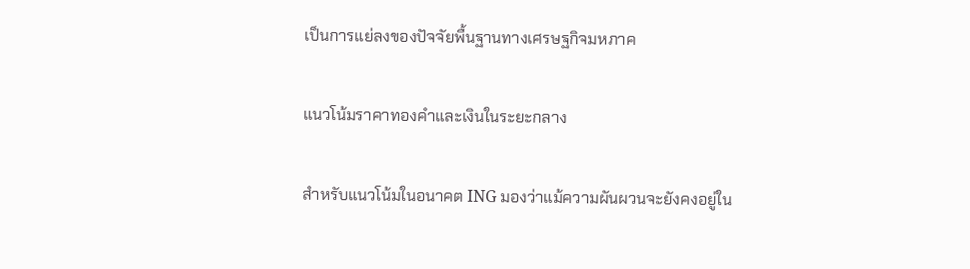เป็นการแย่ลงของปัจจัยพื้นฐานทางเศรษฐกิจมหภาค

แนวโน้มราคาทองคำและเงินในระยะกลาง

สำหรับแนวโน้มในอนาคต ING มองว่าแม้ความผันผวนจะยังคงอยู่ใน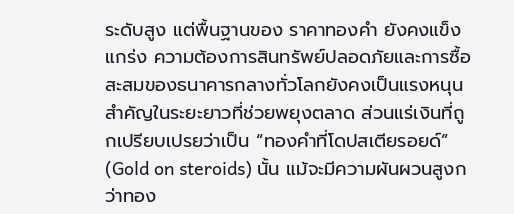ระดับสูง แต่พื้นฐานของ ราคาทองคำ ยังคงแข็งแกร่ง ความต้องการสินทรัพย์ปลอดภัยและการซื้อสะสมของธนาคารกลางทั่วโลกยังคงเป็นแรงหนุนสำคัญในระยะยาวที่ช่วยพยุงตลาด ส่วนแร่เงินที่ถูกเปรียบเปรยว่าเป็น “ทองคำที่โดปสเตียรอยด์” (Gold on steroids) นั้น แม้จะมีความผันผวนสูงกว่าทอง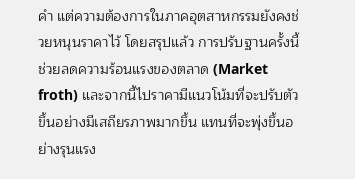คำ แต่ความต้องการในภาคอุตสาหกรรมยังคงช่วยหนุนราคาไว้ โดยสรุปแล้ว การปรับฐานครั้งนี้ช่วยลดความร้อนแรงของตลาด (Market froth) และจากนี้ไปราคามีแนวโน้มที่จะปรับตัวขึ้นอย่างมีเสถียรภาพมากขึ้น แทนที่จะพุ่งขึ้นอย่างรุนแรง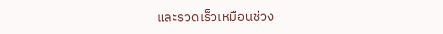และรวดเร็วเหมือนช่วง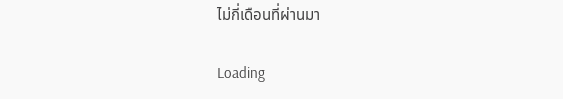ไม่กี่เดือนที่ผ่านมา

Loading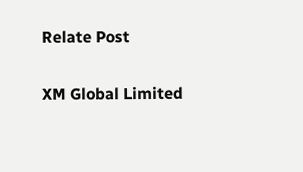Relate Post

XM Global Limited